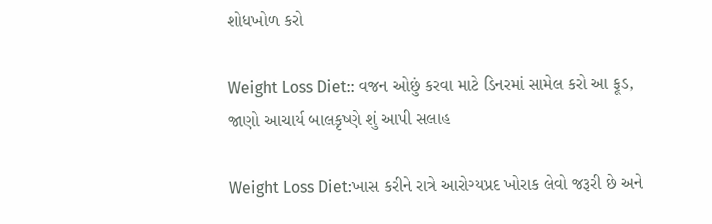શોધખોળ કરો

Weight Loss Diet:: વજન ઓછું કરવા માટે ડિનરમાં સામેલ કરો આ ફૂડ, જાણો આચાર્ય બાલકૃષ્ણે શું આપી સલાહ

Weight Loss Diet:ખાસ કરીને રાત્રે આરોગ્યપ્રદ ખોરાક લેવો જરૂરી છે અને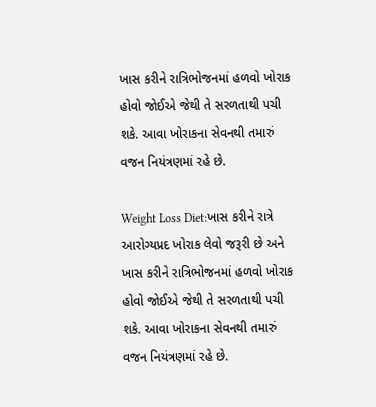ખાસ કરીને રાત્રિભોજનમાં હળવો ખોરાક હોવો જોઈએ જેથી તે સરળતાથી પચી શકે. આવા ખોરાકના સેવનથી તમારું વજન નિયંત્રણમાં રહે છે.

Weight Loss Diet:ખાસ કરીને રાત્રે આરોગ્યપ્રદ ખોરાક લેવો જરૂરી છે અને ખાસ કરીને રાત્રિભોજનમાં હળવો ખોરાક હોવો જોઈએ જેથી તે સરળતાથી પચી શકે. આવા ખોરાકના સેવનથી તમારું વજન નિયંત્રણમાં રહે છે.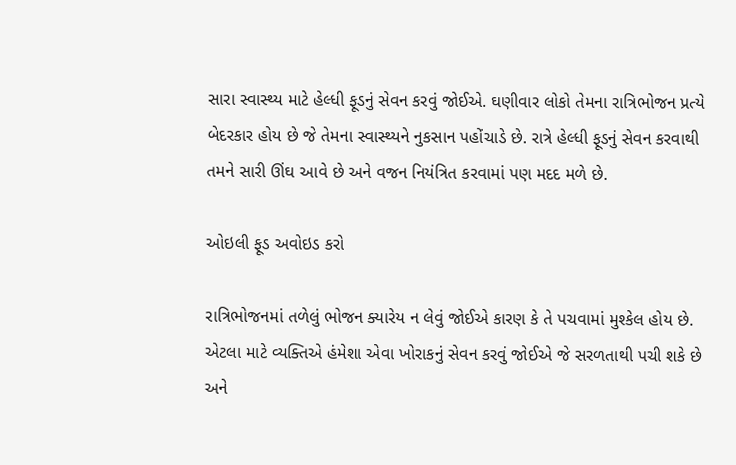સારા સ્વાસ્થ્ય માટે હેલ્ધી ફૂડનું સેવન કરવું જોઈએ. ઘણીવાર લોકો તેમના રાત્રિભોજન પ્રત્યે બેદરકાર હોય છે જે તેમના સ્વાસ્થ્યને નુકસાન પહોંચાડે છે. રાત્રે હેલ્ધી ફૂડનું સેવન કરવાથી તમને સારી ઊંઘ આવે છે અને વજન નિયંત્રિત કરવામાં પણ મદદ મળે છે.

ઓઇલી ફૂડ અવોઇડ કરો

રાત્રિભોજનમાં તળેલું ભોજન ક્યારેય ન લેવું જોઈએ કારણ કે તે પચવામાં મુશ્કેલ હોય છે. એટલા માટે વ્યક્તિએ હંમેશા એવા ખોરાકનું સેવન કરવું જોઈએ જે સરળતાથી પચી શકે છે અને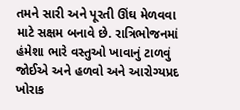તમને સારી અને પૂરતી ઊંઘ મેળવવા માટે સક્ષમ બનાવે છે. રાત્રિભોજનમાં હંમેશા ભારે વસ્તુઓ ખાવાનું ટાળવું જોઈએ અને હળવો અને આરોગ્યપ્રદ ખોરાક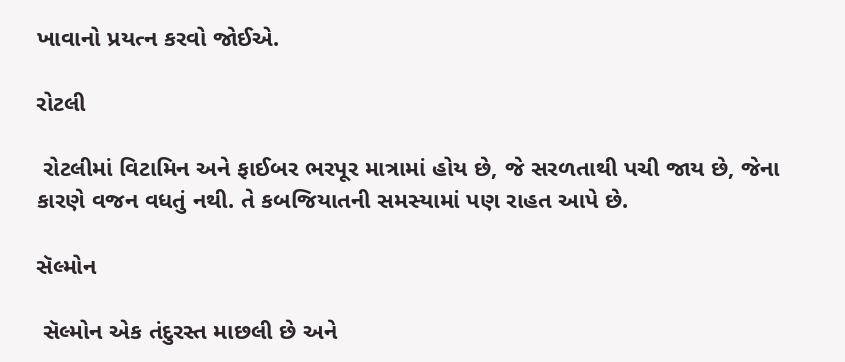ખાવાનો પ્રયત્ન કરવો જોઈએ.

રોટલી

 રોટલીમાં વિટામિન અને ફાઈબર ભરપૂર માત્રામાં હોય છે, જે સરળતાથી પચી જાય છે, જેના કારણે વજન વધતું નથી. તે કબજિયાતની સમસ્યામાં પણ રાહત આપે છે.

સૅલ્મોન

 સૅલ્મોન એક તંદુરસ્ત માછલી છે અને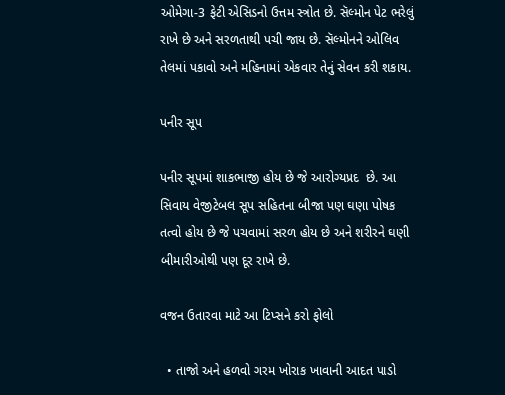ઓમેગા-3 ફેટી એસિડનો ઉત્તમ સ્ત્રોત છે. સૅલ્મોન પેટ ભરેલું રાખે છે અને સરળતાથી પચી જાય છે. સૅલ્મોનને ઓલિવ તેલમાં પકાવો અને મહિનામાં એકવાર તેનું સેવન કરી શકાય.

પનીર સૂપ

પનીર સૂપમાં શાકભાજી હોય છે જે આરોગ્યપ્રદ  છે. આ સિવાય વેજીટેબલ સૂપ સહિતના બીજા પણ ઘણા પોષક તત્વો હોય છે જે પચવામાં સરળ હોય છે અને શરીરને ઘણી બીમારીઓથી પણ દૂર રાખે છે.

વજન ઉતારવા માટે આ ટિપ્સને કરો ફોલો

  • તાજો અને હળવો ગરમ ખોરાક ખાવાની આદત પાડો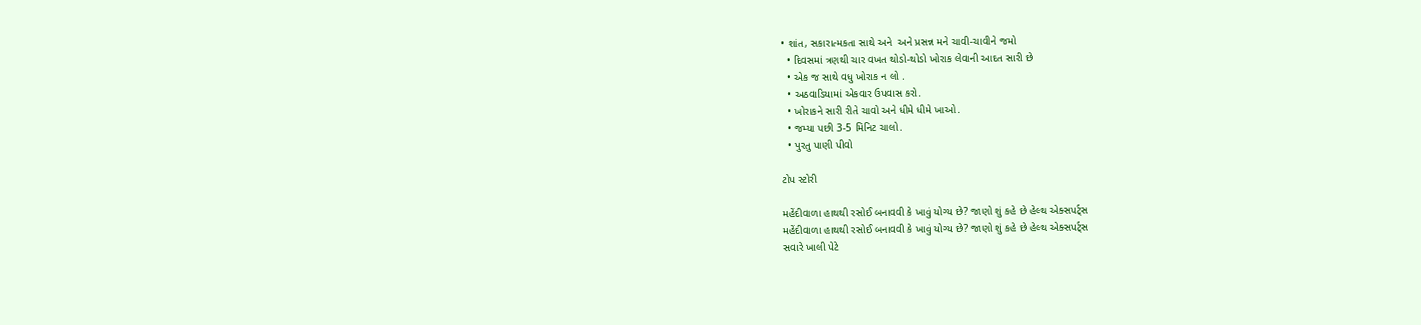• શાંત, સકારાત્મકતા સાથે અને  અને પ્રસન્ન મને ચાવી-ચાવીને જમો
  • દિવસમાં ત્રણથી ચાર વખત થોડો-થોડો ખોરાક લેવાની આદત સારી છે
  • એક જ સાથે વધુ ખોરાક ન લો .
  • અઠવાડિયામાં એકવાર ઉપવાસ કરો.
  • ખોરાકને સારી રીતે ચાવો અને ધીમે ધીમે ખાઓ.
  • જમ્યા પછી 3-5 મિનિટ ચાલો.
  • પુરતુ પાણી પીવો

ટોપ સ્ટોરી

મહેંદીવાળા હાથથી રસોઈ બનાવવી કે ખાવું યોગ્ય છે? જાણો શું કહે છે હેલ્થ એક્સપર્ટ્સ
મહેંદીવાળા હાથથી રસોઈ બનાવવી કે ખાવું યોગ્ય છે? જાણો શું કહે છે હેલ્થ એક્સપર્ટ્સ
સવારે ખાલી પેટે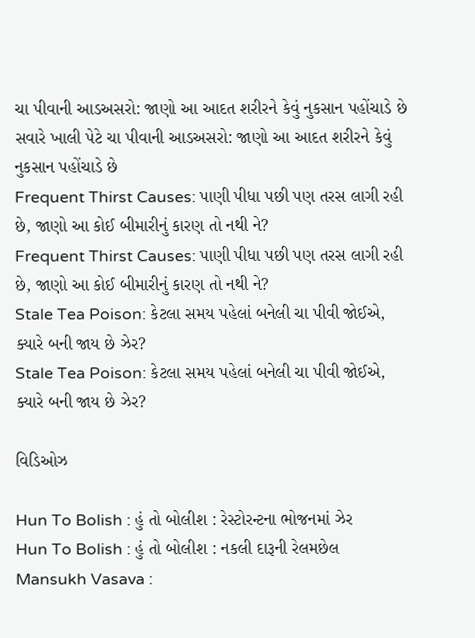ચા પીવાની આડઅસરો: જાણો આ આદત શરીરને કેવું નુકસાન પહોંચાડે છે
સવારે ખાલી પેટે ચા પીવાની આડઅસરો: જાણો આ આદત શરીરને કેવું નુકસાન પહોંચાડે છે
Frequent Thirst Causes: પાણી પીધા પછી પણ તરસ લાગી રહી છે, જાણો આ કોઈ બીમારીનું કારણ તો નથી ને?
Frequent Thirst Causes: પાણી પીધા પછી પણ તરસ લાગી રહી છે, જાણો આ કોઈ બીમારીનું કારણ તો નથી ને?
Stale Tea Poison: કેટલા સમય પહેલાં બનેલી ચા પીવી જોઈએ, ક્યારે બની જાય છે ઝેર?
Stale Tea Poison: કેટલા સમય પહેલાં બનેલી ચા પીવી જોઈએ, ક્યારે બની જાય છે ઝેર?

વિડિઓઝ

Hun To Bolish : હું તો બોલીશ : રેસ્ટોરન્ટના ભોજનમાં ઝેર
Hun To Bolish : હું તો બોલીશ : નકલી દારૂની રેલમછેલ
Mansukh Vasava :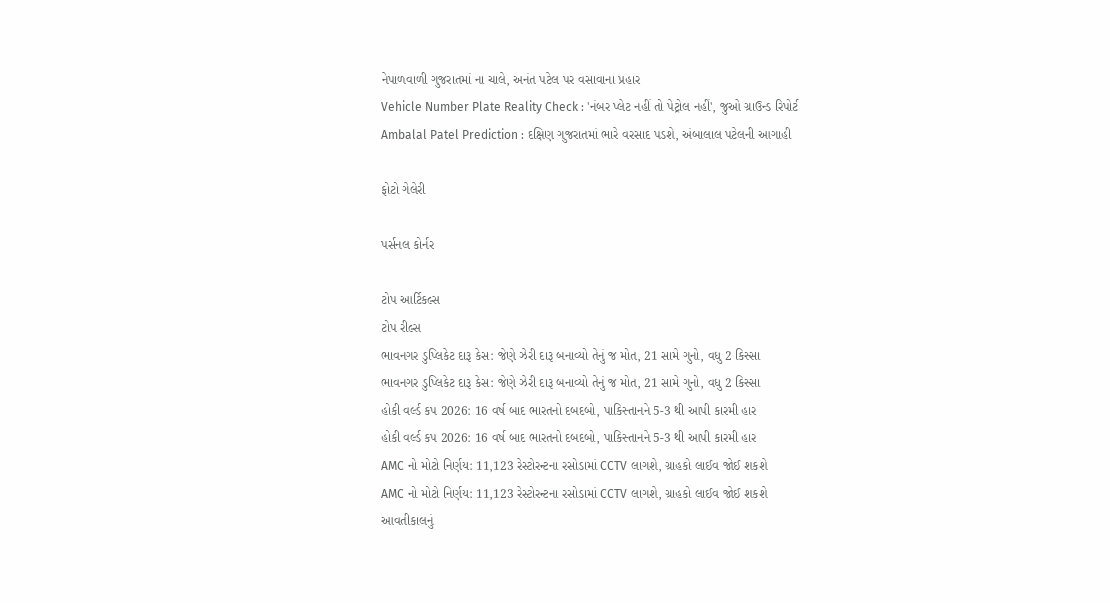નેપાળવાળી ગુજરાતમાં ના ચાલે, અનંત પટેલ પર વસાવાના પ્રહાર
Vehicle Number Plate Reality Check : 'નંબર પ્લેટ નહીં તો પેટ્રોલ નહીં', જુઓ ગ્રાઉન્ડ રિપોર્ટ
Ambalal Patel Prediction : દક્ષિણ ગુજરાતમાં ભારે વરસાદ પડશે, અંબાલાલ પટેલની આગાહી

ફોટો ગેલેરી

પર્સનલ કોર્નર

ટોપ આર્ટિકલ્સ
ટોપ રીલ્સ
ભાવનગર ડુપ્લિકેટ દારૂ કેસ: જેણે ઝેરી દારૂ બનાવ્યો તેનું જ મોત, 21 સામે ગુનો, વધુ 2 કિસ્સા
ભાવનગર ડુપ્લિકેટ દારૂ કેસ: જેણે ઝેરી દારૂ બનાવ્યો તેનું જ મોત, 21 સામે ગુનો, વધુ 2 કિસ્સા
હોકી વર્લ્ડ કપ 2026: 16 વર્ષ બાદ ભારતનો દબદબો, પાકિસ્તાનને 5-3 થી આપી કારમી હાર
હોકી વર્લ્ડ કપ 2026: 16 વર્ષ બાદ ભારતનો દબદબો, પાકિસ્તાનને 5-3 થી આપી કારમી હાર
AMC નો મોટો નિર્ણય: 11,123 રેસ્ટોરન્ટના રસોડામાં CCTV લાગશે, ગ્રાહકો લાઈવ જોઈ શકશે
AMC નો મોટો નિર્ણય: 11,123 રેસ્ટોરન્ટના રસોડામાં CCTV લાગશે, ગ્રાહકો લાઈવ જોઈ શકશે
આવતીકાલનું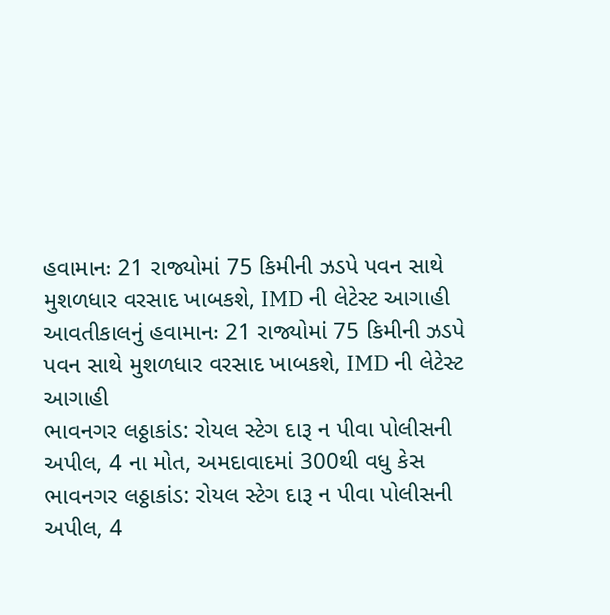હવામાનઃ 21 રાજ્યોમાં 75 કિમીની ઝડપે પવન સાથે મુશળધાર વરસાદ ખાબકશે, IMD ની લેટેસ્ટ આગાહી
આવતીકાલનું હવામાનઃ 21 રાજ્યોમાં 75 કિમીની ઝડપે પવન સાથે મુશળધાર વરસાદ ખાબકશે, IMD ની લેટેસ્ટ આગાહી
ભાવનગર લઠ્ઠાકાંડ: રોયલ સ્ટેગ દારૂ ન પીવા પોલીસની અપીલ, 4 ના મોત, અમદાવાદમાં 300થી વધુ કેસ
ભાવનગર લઠ્ઠાકાંડ: રોયલ સ્ટેગ દારૂ ન પીવા પોલીસની અપીલ, 4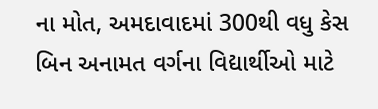ના મોત, અમદાવાદમાં 300થી વધુ કેસ
બિન અનામત વર્ગના વિદ્યાર્થીઓ માટે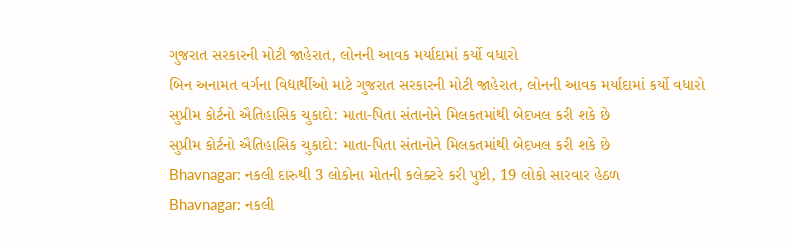ગુજરાત સરકારની મોટી જાહેરાત, લોનની આવક મર્યાદામાં કર્યો વધારો
બિન અનામત વર્ગના વિદ્યાર્થીઓ માટે ગુજરાત સરકારની મોટી જાહેરાત, લોનની આવક મર્યાદામાં કર્યો વધારો
સુપ્રીમ કોર્ટનો ઐતિહાસિક ચુકાદો: માતા-પિતા સંતાનોને મિલકતમાંથી બેદખલ કરી શકે છે
સુપ્રીમ કોર્ટનો ઐતિહાસિક ચુકાદો: માતા-પિતા સંતાનોને મિલકતમાંથી બેદખલ કરી શકે છે
Bhavnagar: નકલી દારુથી 3 લોકોના મોતની કલેક્ટરે કરી પુષ્ટી, 19 લોકો સારવાર હેઠળ
Bhavnagar: નકલી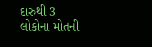દારુથી 3 લોકોના મોતની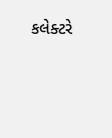કલેક્ટરે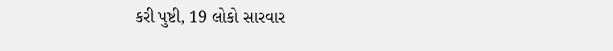કરી પુષ્ટી, 19 લોકો સારવાર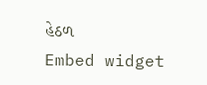હેઠળ
Embed widget